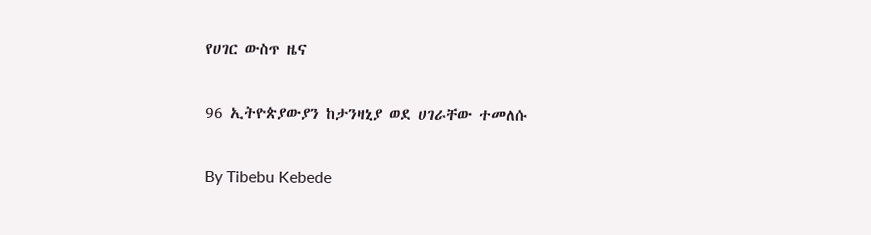የሀገር ውስጥ ዜና

96 ኢትዮጵያውያን ከታንዛኒያ ወደ ሀገራቸው ተመለሱ

By Tibebu Kebede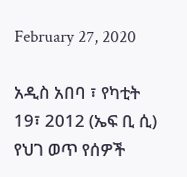February 27, 2020

አዲስ አበባ ፣ የካቲት 19፣ 2012 (ኤፍ ቢ ሲ) የህገ ወጥ የሰዎች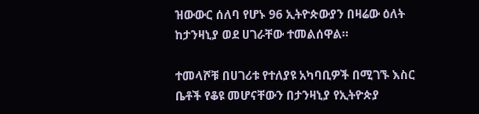ዝውውር ሰለባ የሆኑ 96 ኢትዮጵውያን በዛሬው ዕለት ከታንዛኒያ ወደ ሀገራቸው ተመልሰዋል።

ተመላሾቹ በሀገሪቱ የተለያዩ አካባቢዎች በሚገኙ እስር ቤቶች የቆዩ መሆናቸውን በታንዛኒያ የኢትዮጵያ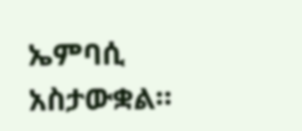ኤምባሲ አስታውቋል።